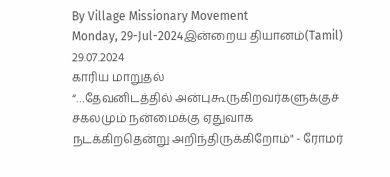By Village Missionary Movement
Monday, 29-Jul-2024இன்றைய தியானம்(Tamil) 29.07.2024
காரிய மாறுதல்
“…தேவனிடத்தில் அன்புகூருகிறவர்களுக்குச் சகலமும் நன்மைக்கு ஏதுவாக நடக்கிறதென்று அறிந்திருக்கிறோம்" - ரோமர்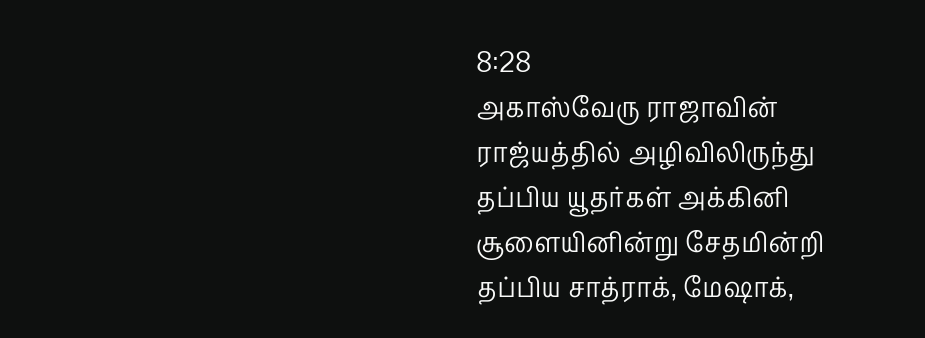8:28
அகாஸ்வேரு ராஜாவின் ராஜ்யத்தில் அழிவிலிருந்து தப்பிய யூதர்கள் அக்கினி சூளையினின்று சேதமின்றி தப்பிய சாத்ராக், மேஷாக்,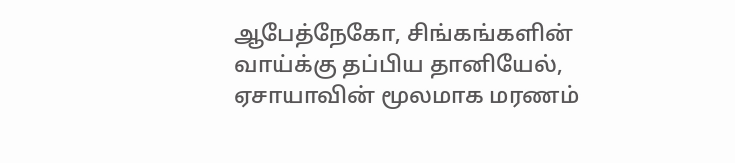ஆபேத்நேகோ, சிங்கங்களின் வாய்க்கு தப்பிய தானியேல், ஏசாயாவின் மூலமாக மரணம்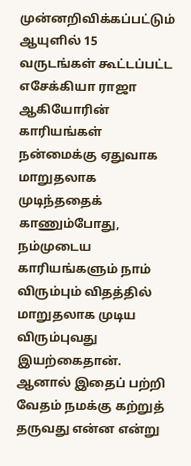முன்னறிவிக்கப்பட்டும் ஆயுளில் 15 வருடங்கள் கூட்டப்பட்ட எசேக்கியா ராஜா ஆகியோரின் காரியங்கள் நன்மைக்கு ஏதுவாக மாறுதலாக முடிந்ததைக் காணும்போது, நம்முடைய காரியங்களும் நாம் விரும்பும் விதத்தில் மாறுதலாக முடிய விரும்புவது இயற்கைதான். ஆனால் இதைப் பற்றி வேதம் நமக்கு கற்றுத் தருவது என்ன என்று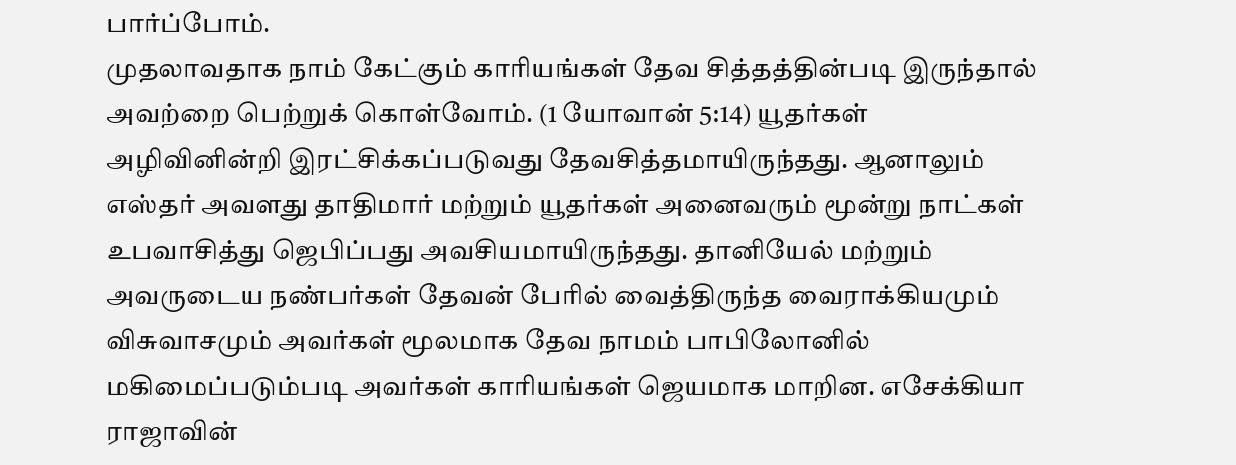பார்ப்போம்.
முதலாவதாக நாம் கேட்கும் காரியங்கள் தேவ சித்தத்தின்படி இருந்தால் அவற்றை பெற்றுக் கொள்வோம். (1 யோவான் 5:14) யூதர்கள் அழிவினின்றி இரட்சிக்கப்படுவது தேவசித்தமாயிருந்தது. ஆனாலும் எஸ்தர் அவளது தாதிமார் மற்றும் யூதர்கள் அனைவரும் மூன்று நாட்கள் உபவாசித்து ஜெபிப்பது அவசியமாயிருந்தது. தானியேல் மற்றும் அவருடைய நண்பர்கள் தேவன் பேரில் வைத்திருந்த வைராக்கியமும் விசுவாசமும் அவர்கள் மூலமாக தேவ நாமம் பாபிலோனில் மகிமைப்படும்படி அவர்கள் காரியங்கள் ஜெயமாக மாறின. எசேக்கியா ராஜாவின்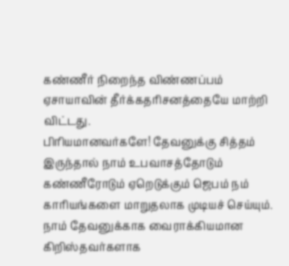கண்ணீர் நிறைந்த விண்ணப்பம் ஏசாயாவின் தீர்க்கதரிசனத்தையே மாற்றி விட்டது.
பிரியமானவர்களே! தேவனுக்கு சித்தம் இருந்தால் நாம் உபவாசத்தோடும் கண்ணீரோடும் ஏறெடுக்கும் ஜெபம் நம் காரியங்களை மாறுதலாக முடியச் செய்யும். நாம் தேவனுக்காக வைராக்கியமான கிறிஸ்தவர்களாக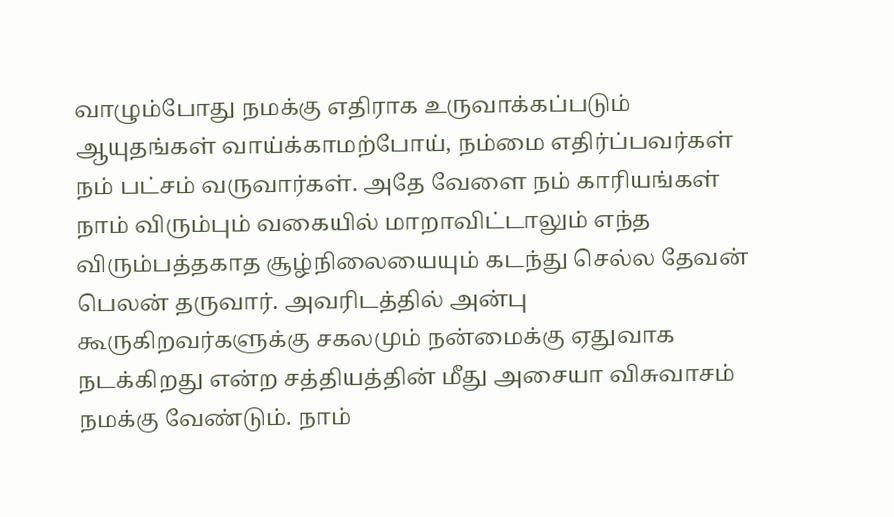வாழும்போது நமக்கு எதிராக உருவாக்கப்படும் ஆயுதங்கள் வாய்க்காமற்போய், நம்மை எதிர்ப்பவர்கள் நம் பட்சம் வருவார்கள். அதே வேளை நம் காரியங்கள் நாம் விரும்பும் வகையில் மாறாவிட்டாலும் எந்த விரும்பத்தகாத சூழ்நிலையையும் கடந்து செல்ல தேவன் பெலன் தருவார். அவரிடத்தில் அன்பு கூருகிறவர்களுக்கு சகலமும் நன்மைக்கு ஏதுவாக நடக்கிறது என்ற சத்தியத்தின் மீது அசையா விசுவாசம் நமக்கு வேண்டும். நாம்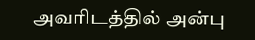அவரிடத்தில் அன்பு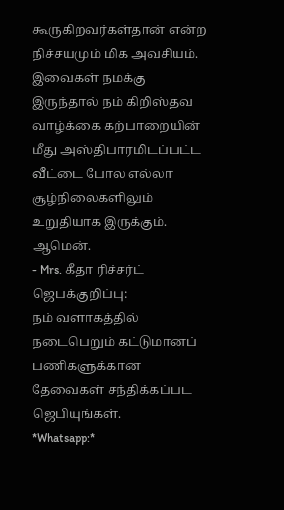கூருகிறவர்கள்தான் என்ற நிச்சயமும் மிக அவசியம். இவைகள் நமக்கு இருந்தால் நம் கிறிஸ்தவ வாழ்க்கை கற்பாறையின் மீது அஸ்திபாரமிடப்பட்ட வீட்டை போல எல்லா சூழ்நிலைகளிலும் உறுதியாக இருக்கும். ஆமென்.
- Mrs. கீதா ரிச்சர்ட்
ஜெபக்குறிப்பு:
நம் வளாகத்தில் நடைபெறும் கட்டுமானப் பணிகளுக்கான தேவைகள் சந்திக்கப்பட ஜெபியுங்கள்.
*Whatsapp:*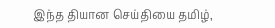இந்த தியான செய்தியை தமிழ்,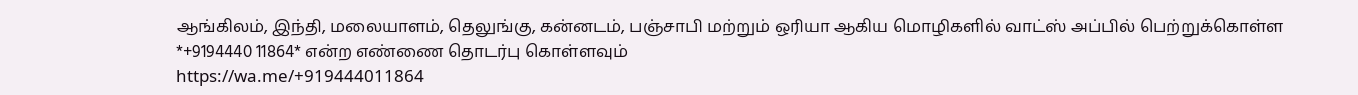ஆங்கிலம், இந்தி, மலையாளம், தெலுங்கு, கன்னடம், பஞ்சாபி மற்றும் ஒரியா ஆகிய மொழிகளில் வாட்ஸ் அப்பில் பெற்றுக்கொள்ள *+9194440 11864* என்ற எண்ணை தொடர்பு கொள்ளவும்
https://wa.me/+919444011864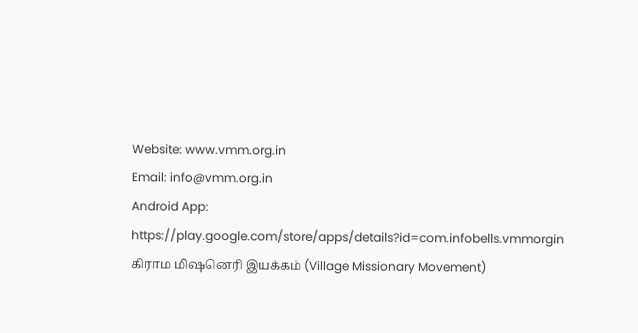Website: www.vmm.org.in
Email: info@vmm.org.in
Android App: https://play.google.com/store/apps/details?id=com.infobells.vmmorgin
கிராம மிஷனெரி இயக்கம் (Village Missionary Movement)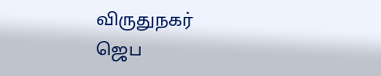விருதுநகர்
ஜெப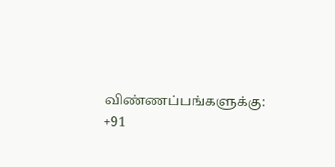விண்ணப்பங்களுக்கு: +91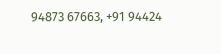94873 67663, +91 94424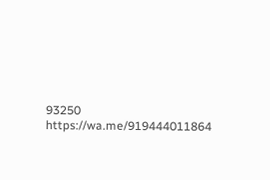93250
https://wa.me/919444011864